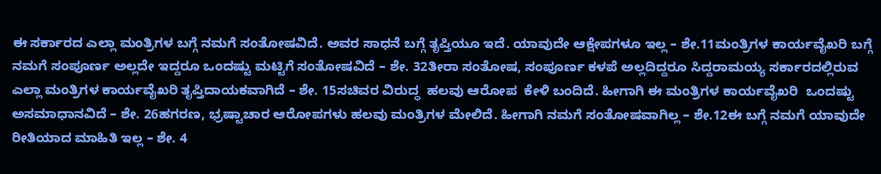ಈ ಸರ್ಕಾರದ ಎಲ್ಲಾ ಮಂತ್ರಿಗಳ ಬಗ್ಗೆ ನಮಗೆ ಸಂತೋಷವಿದೆ. ಅವರ ಸಾಧನೆ ಬಗ್ಗೆ ತೃಪ್ತಿಯೂ ಇದೆ. ಯಾವುದೇ ಆಕ್ಷೇಪಗಳೂ ಇಲ್ಲ – ಶೇ.11ಮಂತ್ರಿಗಳ ಕಾರ್ಯವೈಖರಿ ಬಗ್ಗೆ ನಮಗೆ ಸಂಪೂರ್ಣ ಅಲ್ಲದೇ ಇದ್ದರೂ ಒಂದಷ್ಟು ಮಟ್ಟಿಗೆ ಸಂತೋಷವಿದೆ – ಶೇ. 32ತೀರಾ ಸಂತೋಷ, ಸಂಪೂರ್ಣ ಕಳಪೆ ಅಲ್ಲದಿದ್ದರೂ ಸಿದ್ದರಾಮಯ್ಯ ಸರ್ಕಾರದಲ್ಲಿರುವ ಎಲ್ಲಾ ಮಂತ್ರಿಗಳ ಕಾರ್ಯವೈಖರಿ ತೃಪ್ತಿದಾಯಕವಾಗಿದೆ – ಶೇ. 15ಸಚಿವರ ವಿರುದ್ಧ  ಹಲವು ಆರೋಪ  ಕೇಳಿ ಬಂದಿದೆ. ಹೀಗಾಗಿ ಈ ಮಂತ್ರಿಗಳ ಕಾರ್ಯವೈಖರಿ  ಒಂದಷ್ಟು ಅಸಮಾಧಾನವಿದೆ – ಶೇ. 26ಹಗರಣ, ಭ್ರಷ್ಟಾಚಾರ ಆರೋಪಗಳು ಹಲವು ಮಂತ್ರಿಗಳ ಮೇಲಿದೆ. ಹೀಗಾಗಿ ನಮಗೆ ಸಂತೋಷವಾಗಿಲ್ಲ – ಶೇ.12ಈ ಬಗ್ಗೆ ನಮಗೆ ಯಾವುದೇ ರೀತಿಯಾದ ಮಾಹಿತಿ ಇಲ್ಲ – ಶೇ. 4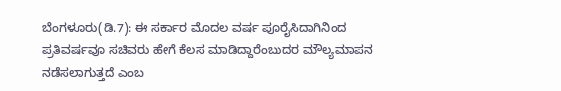ಬೆಂಗಳೂರು(ಡಿ.7): ಈ ಸರ್ಕಾರ ಮೊದಲ ವರ್ಷ ಪೂರೈಸಿದಾಗಿನಿಂದ ಪ್ರತಿವರ್ಷವೂ ಸಚಿವರು ಹೇಗೆ ಕೆಲಸ ಮಾಡಿದ್ದಾರೆಂಬುದರ ಮೌಲ್ಯಮಾಪನ ನಡೆಸಲಾಗುತ್ತದೆ ಎಂಬ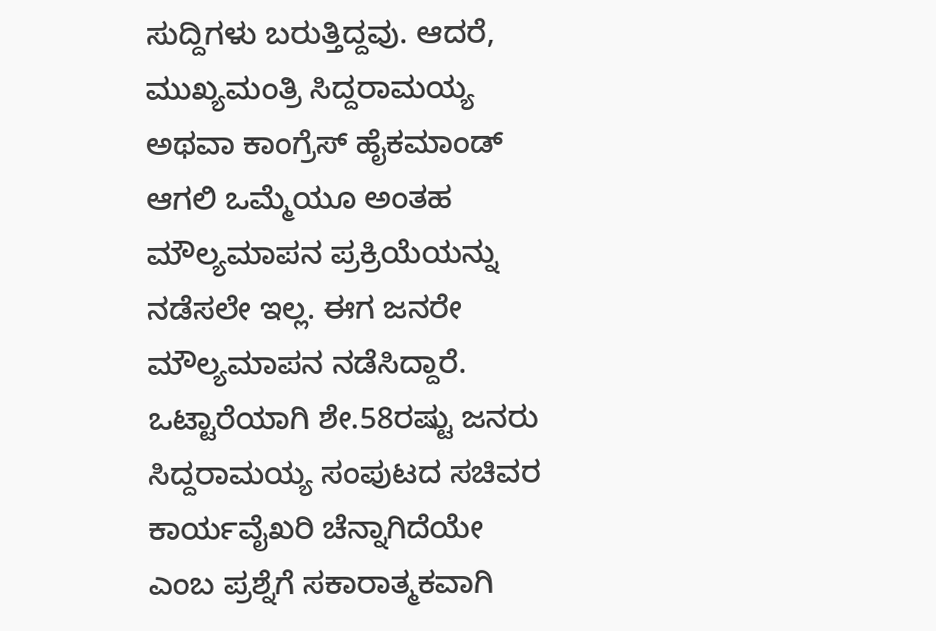ಸುದ್ದಿಗಳು ಬರುತ್ತಿದ್ದವು. ಆದರೆ, ಮುಖ್ಯಮಂತ್ರಿ ಸಿದ್ದರಾಮಯ್ಯ ಅಥವಾ ಕಾಂಗ್ರೆಸ್ ಹೈಕಮಾಂಡ್ ಆಗಲಿ ಒಮ್ಮೆಯೂ ಅಂತಹ ಮೌಲ್ಯಮಾಪನ ಪ್ರಕ್ರಿಯೆಯನ್ನು ನಡೆಸಲೇ ಇಲ್ಲ. ಈಗ ಜನರೇ ಮೌಲ್ಯಮಾಪನ ನಡೆಸಿದ್ದಾರೆ. ಒಟ್ಟಾರೆಯಾಗಿ ಶೇ.58ರಷ್ಟು ಜನರು ಸಿದ್ದರಾಮಯ್ಯ ಸಂಪುಟದ ಸಚಿವರ ಕಾರ್ಯವೈಖರಿ ಚೆನ್ನಾಗಿದೆಯೇ ಎಂಬ ಪ್ರಶ್ನೆಗೆ ಸಕಾರಾತ್ಮಕವಾಗಿ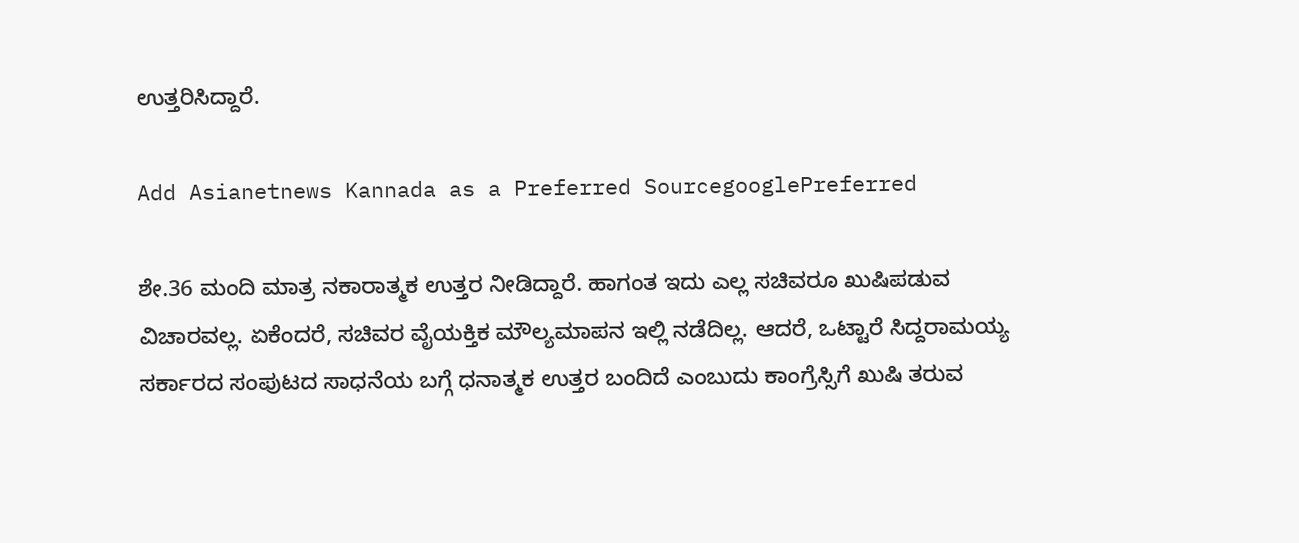ಉತ್ತರಿಸಿದ್ದಾರೆ.

Add Asianetnews Kannada as a Preferred SourcegooglePreferred

ಶೇ.36 ಮಂದಿ ಮಾತ್ರ ನಕಾರಾತ್ಮಕ ಉತ್ತರ ನೀಡಿದ್ದಾರೆ. ಹಾಗಂತ ಇದು ಎಲ್ಲ ಸಚಿವರೂ ಖುಷಿಪಡುವ ವಿಚಾರವಲ್ಲ. ಏಕೆಂದರೆ, ಸಚಿವರ ವೈಯಕ್ತಿಕ ಮೌಲ್ಯಮಾಪನ ಇಲ್ಲಿ ನಡೆದಿಲ್ಲ. ಆದರೆ, ಒಟ್ಟಾರೆ ಸಿದ್ದರಾಮಯ್ಯ ಸರ್ಕಾರದ ಸಂಪುಟದ ಸಾಧನೆಯ ಬಗ್ಗೆ ಧನಾತ್ಮಕ ಉತ್ತರ ಬಂದಿದೆ ಎಂಬುದು ಕಾಂಗ್ರೆಸ್ಸಿಗೆ ಖುಷಿ ತರುವ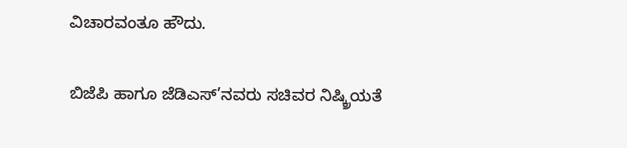ವಿಚಾರವಂತೂ ಹೌದು.

ಬಿಜೆಪಿ ಹಾಗೂ ಜೆಡಿಎಸ್’ನವರು ಸಚಿವರ ನಿಷ್ಕ್ರಿಯತೆ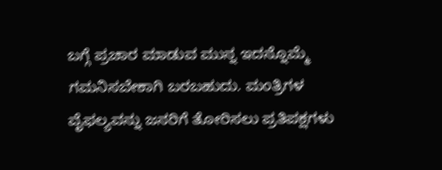ಬಗ್ಗೆ ಪ್ರಚಾರ ಮಾಡುವ ಮುನ್ನ ಇದನ್ನೊಮ್ಮೆ ಗಮನಿಸಬೇಕಾಗಿ ಬರಬಹುದು. ಮಂತ್ರಿಗಳ ವೈಫಲ್ಯವನ್ನು ಜನರಿಗೆ ತೋರಿಸಲು ಪ್ರತಿಪಕ್ಷಗಳು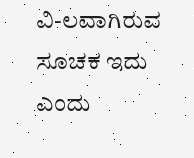ವಿ-ಲವಾಗಿರುವ ಸೂಚಕ ಇದು ಎಂದು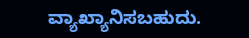ವ್ಯಾಖ್ಯಾನಿಸಬಹುದು.